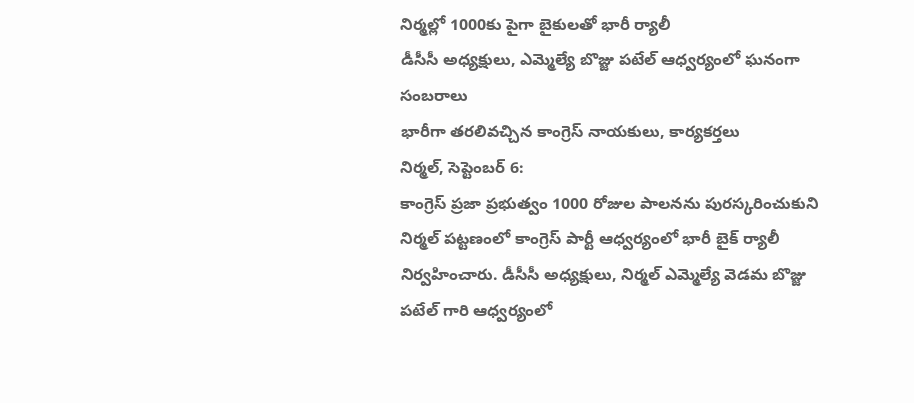నిర్మల్లో 1000కు పైగా బైకులతో భారీ ర్యాలీ
డీసీసీ అధ్యక్షులు, ఎమ్మెల్యే బొజ్జు పటేల్ ఆధ్వర్యంలో ఘనంగా సంబరాలు
భారీగా తరలివచ్చిన కాంగ్రెస్ నాయకులు, కార్యకర్తలు
నిర్మల్, సెప్టెంబర్ 6:
కాంగ్రెస్ ప్రజా ప్రభుత్వం 1000 రోజుల పాలనను పురస్కరించుకుని నిర్మల్ పట్టణంలో కాంగ్రెస్ పార్టీ ఆధ్వర్యంలో భారీ బైక్ ర్యాలీ నిర్వహించారు. డీసీసీ అధ్యక్షులు, నిర్మల్ ఎమ్మెల్యే వెడమ బొజ్జు పటేల్ గారి ఆధ్వర్యంలో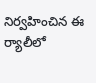నిర్వహించిన ఈ ర్యాలీలో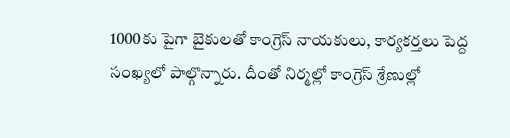1000కు పైగా బైకులతో కాంగ్రెస్ నాయకులు, కార్యకర్తలు పెద్ద సంఖ్యలో పాల్గొన్నారు. దీంతో నిర్మల్లో కాంగ్రెస్ శ్రేణుల్లో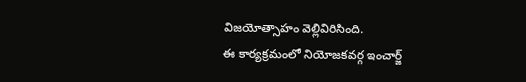విజయోత్సాహం వెల్లివిరిసింది.
ఈ కార్యక్రమంలో నియోజకవర్గ ఇంచార్జ్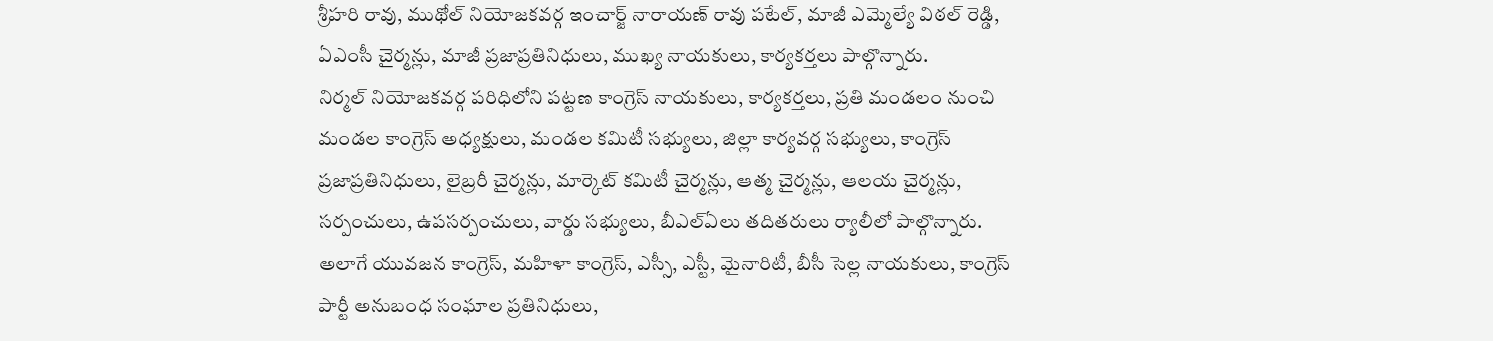శ్రీహరి రావు, ముథోల్ నియోజకవర్గ ఇంచార్జ్ నారాయణ్ రావు పటేల్, మాజీ ఎమ్మెల్యే విఠల్ రెడ్డి, ఏఎంసీ చైర్మన్లు, మాజీ ప్రజాప్రతినిధులు, ముఖ్య నాయకులు, కార్యకర్తలు పాల్గొన్నారు.
నిర్మల్ నియోజకవర్గ పరిధిలోని పట్టణ కాంగ్రెస్ నాయకులు, కార్యకర్తలు, ప్రతి మండలం నుంచి మండల కాంగ్రెస్ అధ్యక్షులు, మండల కమిటీ సభ్యులు, జిల్లా కార్యవర్గ సభ్యులు, కాంగ్రెస్ ప్రజాప్రతినిధులు, లైబ్రరీ చైర్మన్లు, మార్కెట్ కమిటీ చైర్మన్లు, ఆత్మ చైర్మన్లు, ఆలయ చైర్మన్లు, సర్పంచులు, ఉపసర్పంచులు, వార్డు సభ్యులు, బీఎల్ఏలు తదితరులు ర్యాలీలో పాల్గొన్నారు.
అలాగే యువజన కాంగ్రెస్, మహిళా కాంగ్రెస్, ఎస్సీ, ఎస్టీ, మైనారిటీ, బీసీ సెల్ల నాయకులు, కాంగ్రెస్ పార్టీ అనుబంధ సంఘాల ప్రతినిధులు,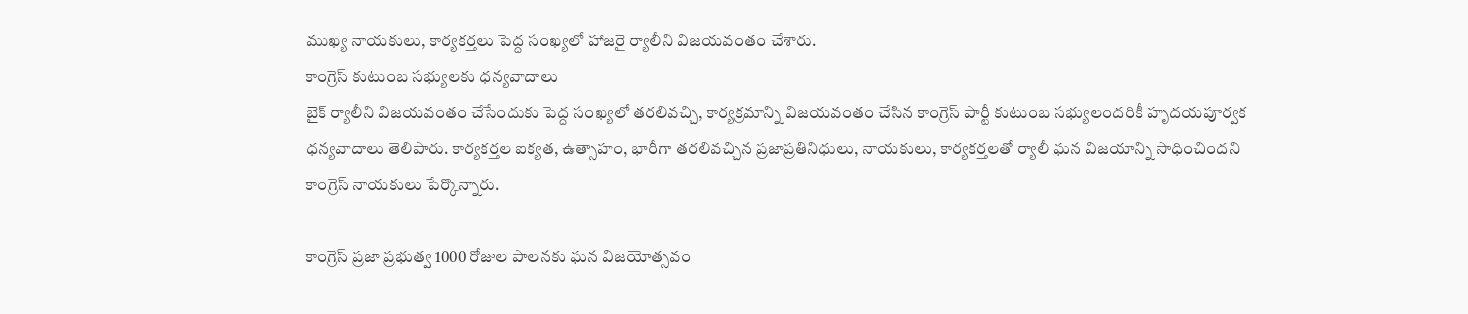ముఖ్య నాయకులు, కార్యకర్తలు పెద్ద సంఖ్యలో హాజరై ర్యాలీని విజయవంతం చేశారు.
కాంగ్రెస్ కుటుంబ సభ్యులకు ధన్యవాదాలు
బైక్ ర్యాలీని విజయవంతం చేసేందుకు పెద్ద సంఖ్యలో తరలివచ్చి, కార్యక్రమాన్ని విజయవంతం చేసిన కాంగ్రెస్ పార్టీ కుటుంబ సభ్యులందరికీ హృదయపూర్వక ధన్యవాదాలు తెలిపారు. కార్యకర్తల ఐక్యత, ఉత్సాహం, భారీగా తరలివచ్చిన ప్రజాప్రతినిధులు, నాయకులు, కార్యకర్తలతో ర్యాలీ ఘన విజయాన్ని సాధించిందని కాంగ్రెస్ నాయకులు పేర్కొన్నారు.

కాంగ్రెస్ ప్రజా ప్రభుత్వ 1000 రోజుల పాలనకు ఘన విజయోత్సవం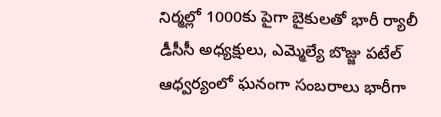నిర్మల్లో 1000కు పైగా బైకులతో భారీ ర్యాలీ డీసీసీ అధ్యక్షులు, ఎమ్మెల్యే బొజ్జు పటేల్ ఆధ్వర్యంలో ఘనంగా సంబరాలు భారీగా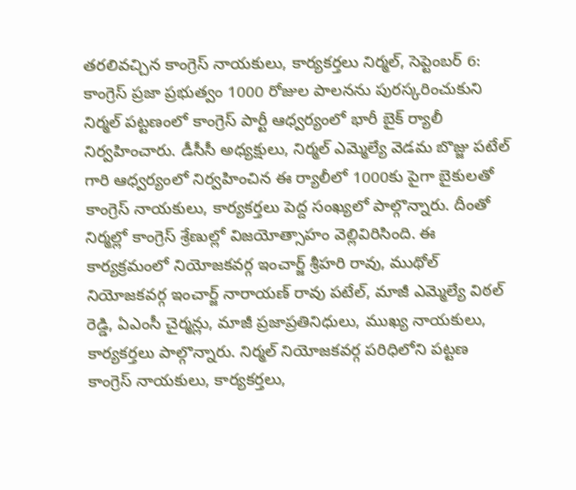తరలివచ్చిన కాంగ్రెస్ నాయకులు, కార్యకర్తలు నిర్మల్, సెప్టెంబర్ 6: కాంగ్రెస్ ప్రజా ప్రభుత్వం 1000 రోజుల పాలనను పురస్కరించుకుని నిర్మల్ పట్టణంలో కాంగ్రెస్ పార్టీ ఆధ్వర్యంలో భారీ బైక్ ర్యాలీ నిర్వహించారు. డీసీసీ అధ్యక్షులు, నిర్మల్ ఎమ్మెల్యే వెడమ బొజ్జు పటేల్ గారి ఆధ్వర్యంలో నిర్వహించిన ఈ ర్యాలీలో 1000కు పైగా బైకులతో కాంగ్రెస్ నాయకులు, కార్యకర్తలు పెద్ద సంఖ్యలో పాల్గొన్నారు. దీంతో నిర్మల్లో కాంగ్రెస్ శ్రేణుల్లో విజయోత్సాహం వెల్లివిరిసింది. ఈ కార్యక్రమంలో నియోజకవర్గ ఇంచార్జ్ శ్రీహరి రావు, ముథోల్ నియోజకవర్గ ఇంచార్జ్ నారాయణ్ రావు పటేల్, మాజీ ఎమ్మెల్యే విఠల్ రెడ్డి, ఏఎంసీ చైర్మన్లు, మాజీ ప్రజాప్రతినిధులు, ముఖ్య నాయకులు, కార్యకర్తలు పాల్గొన్నారు. నిర్మల్ నియోజకవర్గ పరిధిలోని పట్టణ కాంగ్రెస్ నాయకులు, కార్యకర్తలు,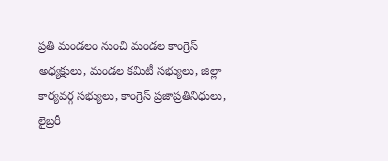ప్రతి మండలం నుంచి మండల కాంగ్రెస్ అధ్యక్షులు, మండల కమిటీ సభ్యులు, జిల్లా కార్యవర్గ సభ్యులు, కాంగ్రెస్ ప్రజాప్రతినిధులు, లైబ్రరీ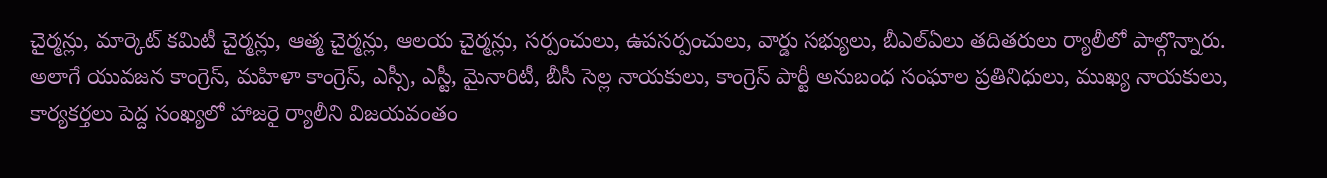చైర్మన్లు, మార్కెట్ కమిటీ చైర్మన్లు, ఆత్మ చైర్మన్లు, ఆలయ చైర్మన్లు, సర్పంచులు, ఉపసర్పంచులు, వార్డు సభ్యులు, బీఎల్ఏలు తదితరులు ర్యాలీలో పాల్గొన్నారు. అలాగే యువజన కాంగ్రెస్, మహిళా కాంగ్రెస్, ఎస్సీ, ఎస్టీ, మైనారిటీ, బీసీ సెల్ల నాయకులు, కాంగ్రెస్ పార్టీ అనుబంధ సంఘాల ప్రతినిధులు, ముఖ్య నాయకులు, కార్యకర్తలు పెద్ద సంఖ్యలో హాజరై ర్యాలీని విజయవంతం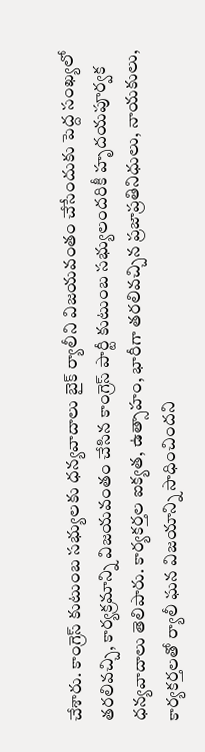చేశారు. కాంగ్రెస్ కుటుంబ సభ్యులకు ధన్యవాదాలు బైక్ ర్యాలీని విజయవంతం చేసేందుకు పెద్ద సంఖ్యలో తరలివచ్చి, కార్యక్రమాన్ని విజయవంతం చేసిన కాంగ్రెస్ పార్టీ కుటుంబ సభ్యులందరికీ హృదయపూర్వక ధన్యవాదాలు తెలిపారు. కార్యకర్తల ఐక్యత, ఉత్సాహం, భారీగా తరలివచ్చిన ప్రజాప్రతినిధులు, నాయకులు, కార్యకర్తలతో ర్యాలీ ఘన విజయాన్ని సాధించిందని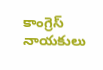కాంగ్రెస్ నాయకులు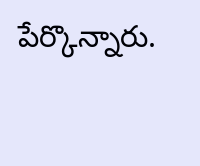పేర్కొన్నారు.